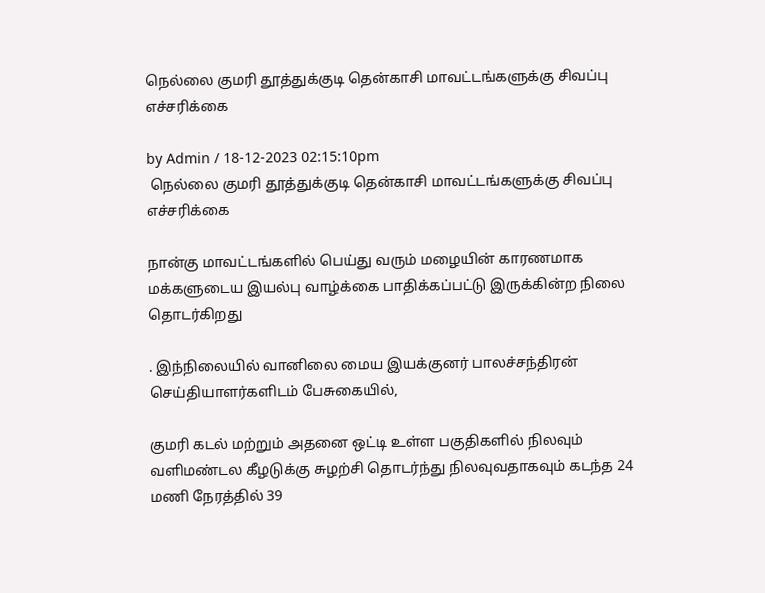நெல்லை குமரி தூத்துக்குடி தென்காசி மாவட்டங்களுக்கு சிவப்பு எச்சரிக்கை

by Admin / 18-12-2023 02:15:10pm
 நெல்லை குமரி தூத்துக்குடி தென்காசி மாவட்டங்களுக்கு சிவப்பு எச்சரிக்கை

நான்கு மாவட்டங்களில் பெய்து வரும் மழையின் காரணமாக மக்களுடைய இயல்பு வாழ்க்கை பாதிக்கப்பட்டு இருக்கின்ற நிலை தொடர்கிறது

. இந்நிலையில் வானிலை மைய இயக்குனர் பாலச்சந்திரன் செய்தியாளர்களிடம் பேசுகையில்,

குமரி கடல் மற்றும் அதனை ஒட்டி உள்ள பகுதிகளில் நிலவும் வளிமண்டல கீழடுக்கு சுழற்சி தொடர்ந்து நிலவுவதாகவும் கடந்த 24 மணி நேரத்தில் 39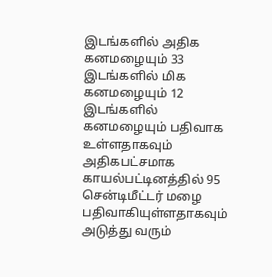இடங்களில் அதிக கனமழையும் 33 இடங்களில் மிக கனமழையும் 12 இடங்களில் கனமழையும் பதிவாக உள்ளதாகவும் அதிகபட்சமாக காயல்பட்டினத்தில் 95 சென்டிமீட்டர் மழை பதிவாகியுள்ளதாகவும் அடுத்து வரும்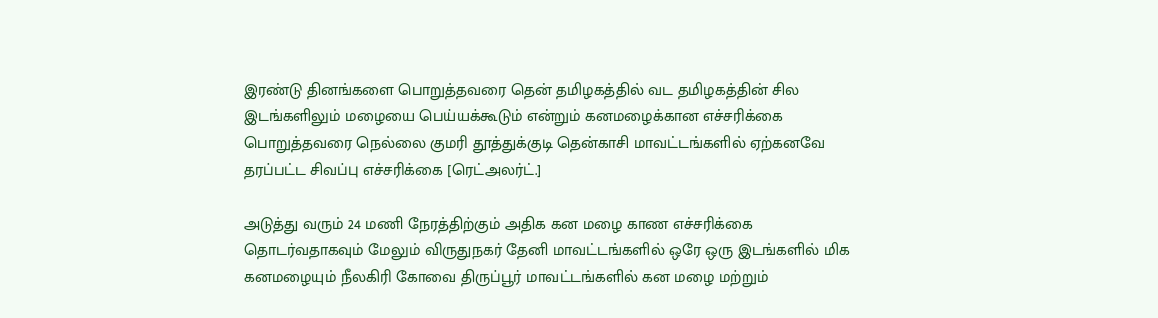இரண்டு தினங்களை பொறுத்தவரை தென் தமிழகத்தில் வட தமிழகத்தின் சில இடங்களிலும் மழையை பெய்யக்கூடும் என்றும் கனமழைக்கான எச்சரிக்கை பொறுத்தவரை நெல்லை குமரி தூத்துக்குடி தென்காசி மாவட்டங்களில் ஏற்கனவே தரப்பட்ட சிவப்பு எச்சரிக்கை [ரெட்அலர்ட்.]

அடுத்து வரும் 24 மணி நேரத்திற்கும் அதிக கன மழை காண எச்சரிக்கை தொடர்வதாகவும் மேலும் விருதுநகர் தேனி மாவட்டங்களில் ஒரே ஒரு இடங்களில் மிக கனமழையும் நீலகிரி கோவை திருப்பூர் மாவட்டங்களில் கன மழை மற்றும்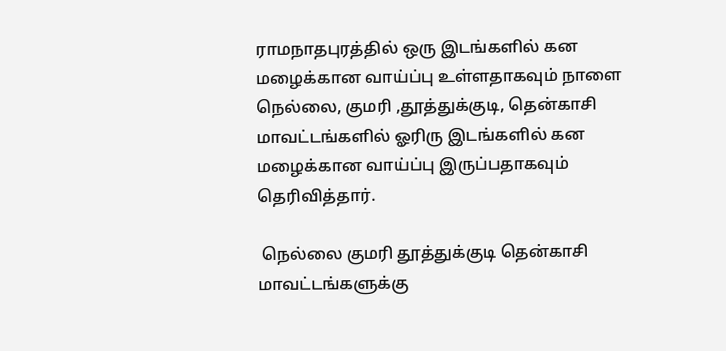ராமநாதபுரத்தில் ஒரு இடங்களில் கன மழைக்கான வாய்ப்பு உள்ளதாகவும் நாளை நெல்லை, குமரி ,தூத்துக்குடி, தென்காசி மாவட்டங்களில் ஓரிரு இடங்களில் கன மழைக்கான வாய்ப்பு இருப்பதாகவும் தெரிவித்தார்.

 நெல்லை குமரி தூத்துக்குடி தென்காசி மாவட்டங்களுக்கு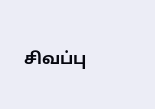சிவப்பு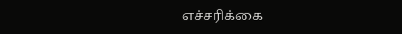எச்சரிக்கை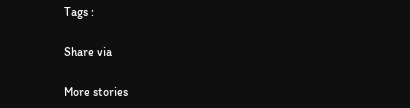Tags :

Share via

More stories